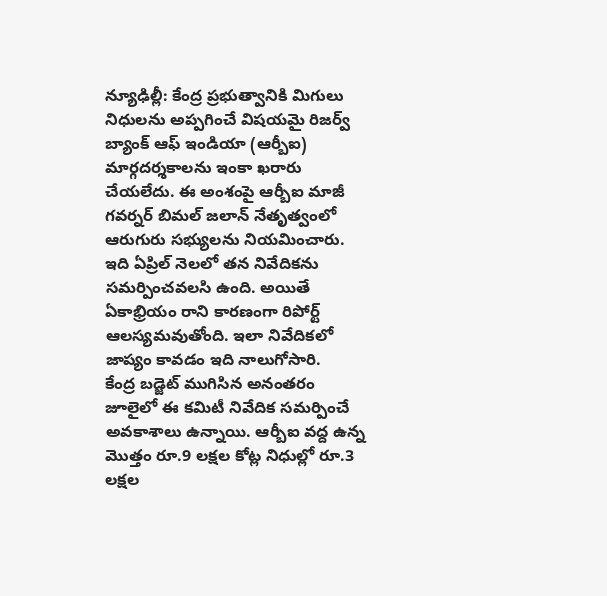న్యూఢిల్లీ: కేంద్ర ప్రభుత్వానికి మిగులు నిధులను అప్పగించే విషయమై రిజర్వ్ బ్యాంక్ ఆఫ్ ఇండియా (ఆర్బీఐ) మార్గదర్శకాలను ఇంకా ఖరారు చేయలేదు. ఈ అంశంపై ఆర్బీఐ మాజీ గవర్నర్ బిమల్ జలాన్ నేతృత్వంలో ఆరుగురు సభ్యులను నియమించారు. ఇది ఏప్రిల్ నెలలో తన నివేదికను సమర్పించవలసి ఉంది. అయితే ఏకాభ్రియం రాని కారణంగా రిపోర్ట్ ఆలస్యమవుతోంది. ఇలా నివేదికలో జాప్యం కావడం ఇది నాలుగోసారి.
కేంద్ర బడ్జెట్ ముగిసిన అనంతరం జూలైలో ఈ కమిటీ నివేదిక సమర్పించే అవకాశాలు ఉన్నాయి. ఆర్బీఐ వద్ద ఉన్న మొత్తం రూ.9 లక్షల కోట్ల నిధుల్లో రూ.3 లక్షల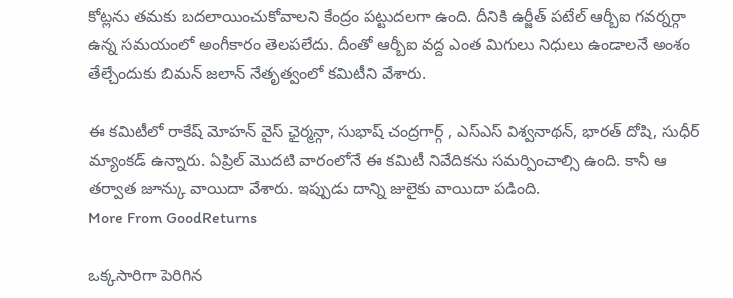కోట్లను తమకు బదలాయించుకోవాలని కేంద్రం పట్టుదలగా ఉంది. దీనికి ఉర్జీత్ పటేల్ ఆర్బీఐ గవర్నర్గా ఉన్న సమయంలో అంగీకారం తెలపలేదు. దీంతో ఆర్బీఐ వద్ద ఎంత మిగులు నిధులు ఉండాలనే అంశం తేల్చేందుకు బిమన్ జలాన్ నేతృత్వంలో కమిటీని వేశారు.

ఈ కమిటీలో రాకేష్ మోహన్ వైస్ ఛైర్మన్గా, సుభాష్ చంద్రగార్గ్ , ఎస్ఎస్ విశ్వనాథన్, భారత్ దోషి, సుధీర్ మ్యాంకడ్ ఉన్నారు. ఏప్రిల్ మొదటి వారంలోనే ఈ కమిటీ నివేదికను సమర్పించాల్సి ఉంది. కానీ ఆ తర్వాత జూన్కు వాయిదా వేశారు. ఇప్పుడు దాన్ని జులైకు వాయిదా పడింది.
More From GoodReturns

ఒక్కసారిగా పెరిగిన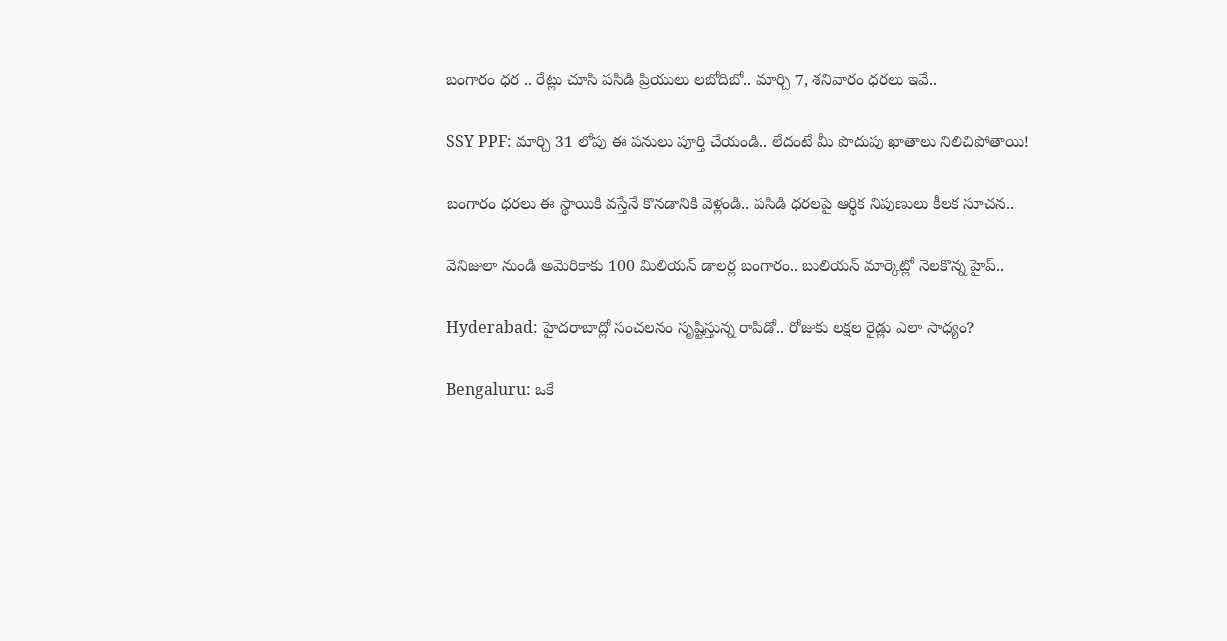బంగారం ధర .. రేట్లు చూసి పసిడి ప్రియులు లబోదిబో.. మార్చి 7, శనివారం ధరలు ఇవే..

SSY PPF: మార్చి 31 లోపు ఈ పనులు పూర్తి చేయండి.. లేదంటే మీ పొదుపు ఖాతాలు నిలిచిపోతాయి!

బంగారం ధరలు ఈ స్థాయికి వస్తేనే కొనడానికి వెళ్లండి.. పసిడి ధరలపై ఆర్థిక నిపుణులు కీలక సూచన..

వెనిజులా నుండి అమెరికాకు 100 మిలియన్ డాలర్ల బంగారం.. బులియన్ మార్కెట్లో నెలకొన్న హైప్..

Hyderabad: హైదరాబాద్లో సంచలనం సృష్టిస్తున్న రాపిడో.. రోజుకు లక్షల రైడ్లు ఎలా సాధ్యం?

Bengaluru: ఒకే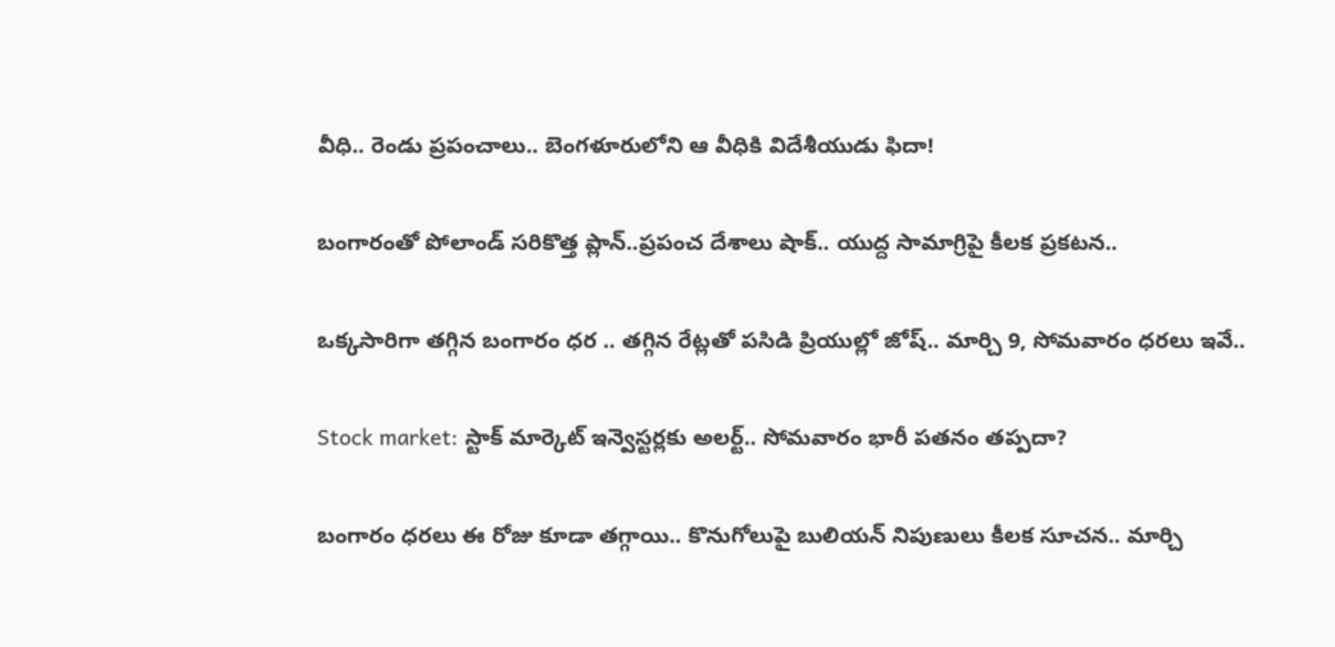వీధి.. రెండు ప్రపంచాలు.. బెంగళూరులోని ఆ వీధికి విదేశీయుడు ఫిదా!

బంగారంతో పోలాండ్ సరికొత్త ప్లాన్..ప్రపంచ దేశాలు షాక్.. యుద్ద సామాగ్రిపై కీలక ప్రకటన..

ఒక్కసారిగా తగ్గిన బంగారం ధర .. తగ్గిన రేట్లతో పసిడి ప్రియుల్లో జోష్.. మార్చి 9, సోమవారం ధరలు ఇవే..

Stock market: స్టాక్ మార్కెట్ ఇన్వెస్టర్లకు అలర్ట్.. సోమవారం భారీ పతనం తప్పదా?

బంగారం ధరలు ఈ రోజు కూడా తగ్గాయి.. కొనుగోలుపై బులియన్ నిపుణులు కీలక సూచన.. మార్చి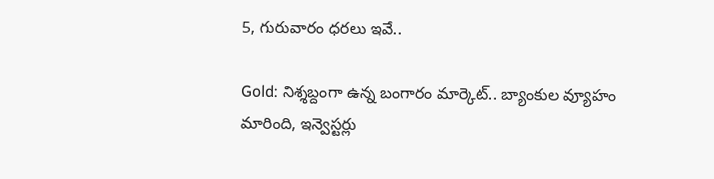5, గురువారం ధరలు ఇవే..

Gold: నిశ్శబ్దంగా ఉన్న బంగారం మార్కెట్.. బ్యాంకుల వ్యూహం మారింది, ఇన్వెస్టర్లు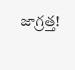జాగ్రత్త!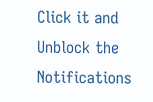Click it and Unblock the Notifications